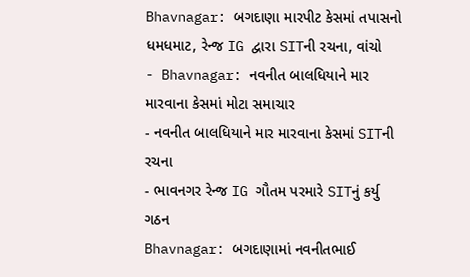Bhavnagar: બગદાણા મારપીટ કેસમાં તપાસનો ધમધમાટ, રેન્જ IG દ્વારા SITની રચના, વાંચો
- Bhavnagar: નવનીત બાલધિયાને માર મારવાના કેસમાં મોટા સમાચાર
- નવનીત બાલધિયાને માર મારવાના કેસમાં SITની રચના
- ભાવનગર રેન્જ IG ગૌતમ પરમારે SITનું કર્યુ ગઠન
Bhavnagar: બગદાણામાં નવનીતભાઈ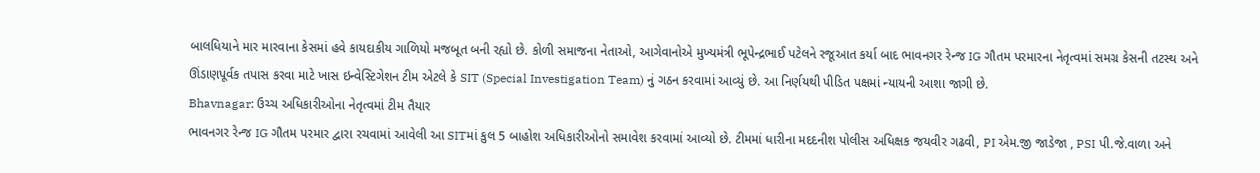બાલધિયાને માર મારવાના કેસમાં હવે કાયદાકીય ગાળિયો મજબૂત બની રહ્યો છે. કોળી સમાજના નેતાઓ, આગેવાનોએ મુખ્યમંત્રી ભૂપેન્દ્રભાઈ પટેલને રજૂઆત કર્યા બાદ ભાવનગર રેન્જ IG ગૌતમ પરમારના નેતૃત્વમાં સમગ્ર કેસની તટસ્થ અને ઊંડાણપૂર્વક તપાસ કરવા માટે ખાસ ઇન્વેસ્ટિગેશન ટીમ એટલે કે SIT (Special Investigation Team) નું ગઠન કરવામાં આવ્યું છે. આ નિર્ણયથી પીડિત પક્ષમાં ન્યાયની આશા જાગી છે.
Bhavnagar: ઉચ્ચ અધિકારીઓના નેતૃત્વમાં ટીમ તૈયાર
ભાવનગર રેન્જ IG ગૌતમ પરમાર દ્વારા રચવામાં આવેલી આ SITમાં કુલ 5 બાહોશ અધિકારીઓનો સમાવેશ કરવામાં આવ્યો છે. ટીમમાં ધારીના મદદનીશ પોલીસ અધિક્ષક જયવીર ગઢવી, PI એમ.જી જાડેજા , PSI પી.જે.વાળા અને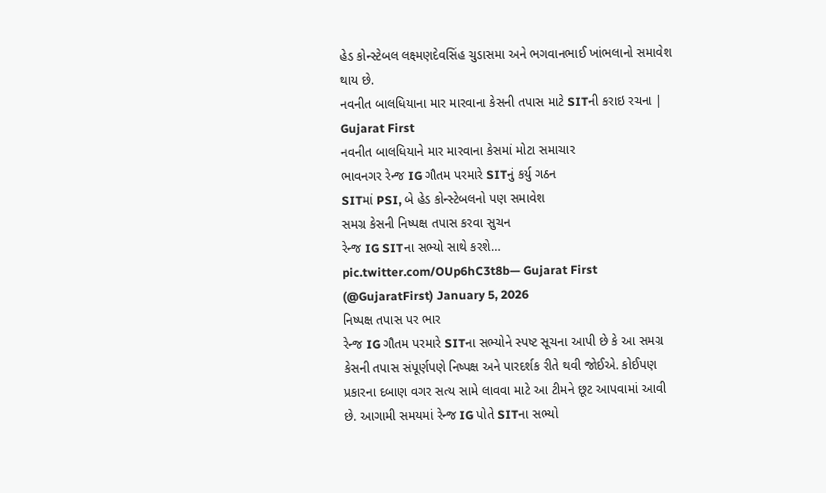હેડ કોન્સ્ટેબલ લક્ષ્મણદેવસિંહ ચુડાસમા અને ભગવાનભાઈ ખાંભલાનો સમાવેશ થાય છે.
નવનીત બાલધિયાના માર મારવાના કેસની તપાસ માટે SITની કરાઇ રચના | Gujarat First
નવનીત બાલધિયાને માર મારવાના કેસમાં મોટા સમાચાર
ભાવનગર રેન્જ IG ગૌતમ પરમારે SITનું કર્યુ ગઠન
SITમાં PSI, બે હેડ કોન્સ્ટેબલનો પણ સમાવેશ
સમગ્ર કેસની નિષ્પક્ષ તપાસ કરવા સુચન
રેન્જ IG SITના સભ્યો સાથે કરશે… pic.twitter.com/OUp6hC3t8b— Gujarat First (@GujaratFirst) January 5, 2026
નિષ્પક્ષ તપાસ પર ભાર
રેન્જ IG ગૌતમ પરમારે SITના સભ્યોને સ્પષ્ટ સૂચના આપી છે કે આ સમગ્ર કેસની તપાસ સંપૂર્ણપણે નિષ્પક્ષ અને પારદર્શક રીતે થવી જોઈએ. કોઈપણ પ્રકારના દબાણ વગર સત્ય સામે લાવવા માટે આ ટીમને છૂટ આપવામાં આવી છે. આગામી સમયમાં રેન્જ IG પોતે SITના સભ્યો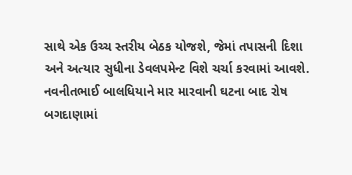સાથે એક ઉચ્ચ સ્તરીય બેઠક યોજશે, જેમાં તપાસની દિશા અને અત્યાર સુધીના ડેવલપમેન્ટ વિશે ચર્ચા કરવામાં આવશે.
નવનીતભાઈ બાલધિયાને માર મારવાની ઘટના બાદ રોષ
બગદાણામાં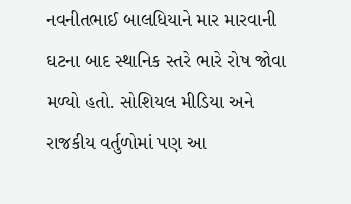નવનીતભાઈ બાલધિયાને માર મારવાની ઘટના બાદ સ્થાનિક સ્તરે ભારે રોષ જોવા મળ્યો હતો. સોશિયલ મીડિયા અને રાજકીય વર્તુળોમાં પણ આ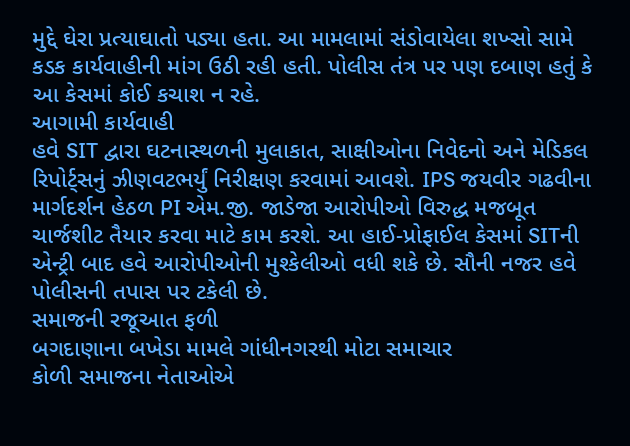મુદ્દે ઘેરા પ્રત્યાઘાતો પડ્યા હતા. આ મામલામાં સંડોવાયેલા શખ્સો સામે કડક કાર્યવાહીની માંગ ઉઠી રહી હતી. પોલીસ તંત્ર પર પણ દબાણ હતું કે આ કેસમાં કોઈ કચાશ ન રહે.
આગામી કાર્યવાહી
હવે SIT દ્વારા ઘટનાસ્થળની મુલાકાત, સાક્ષીઓના નિવેદનો અને મેડિકલ રિપોર્ટ્સનું ઝીણવટભર્યું નિરીક્ષણ કરવામાં આવશે. IPS જયવીર ગઢવીના માર્ગદર્શન હેઠળ PI એમ.જી. જાડેજા આરોપીઓ વિરુદ્ધ મજબૂત ચાર્જશીટ તૈયાર કરવા માટે કામ કરશે. આ હાઈ-પ્રોફાઈલ કેસમાં SITની એન્ટ્રી બાદ હવે આરોપીઓની મુશ્કેલીઓ વધી શકે છે. સૌની નજર હવે પોલીસની તપાસ પર ટકેલી છે.
સમાજની રજૂઆત ફળી
બગદાણાના બખેડા મામલે ગાંધીનગરથી મોટા સમાચાર
કોળી સમાજના નેતાઓએ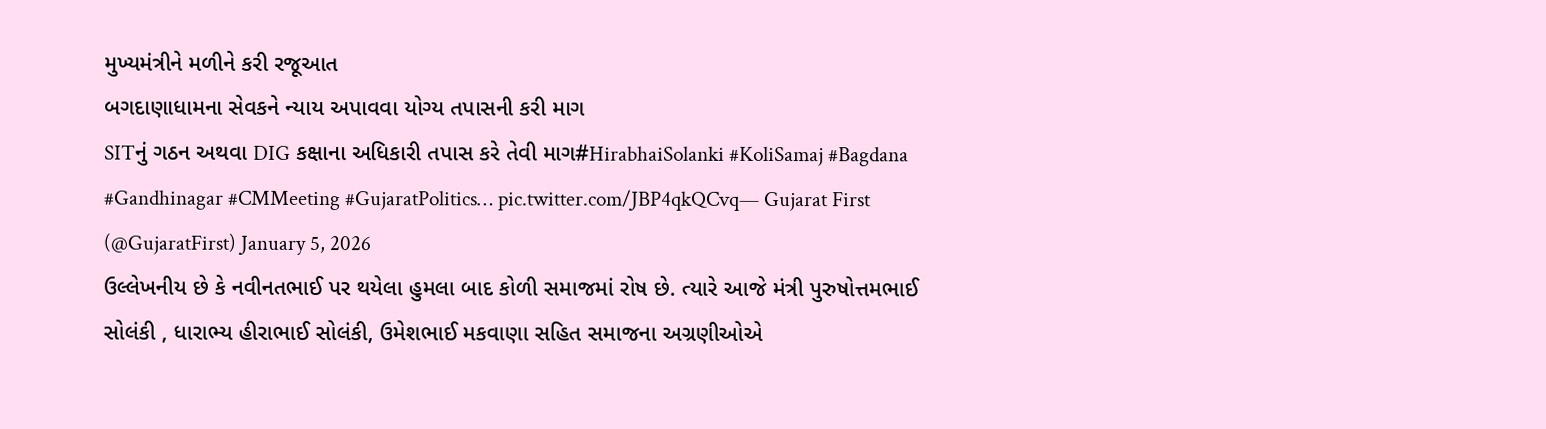મુખ્યમંત્રીને મળીને કરી રજૂઆત
બગદાણાધામના સેવકને ન્યાય અપાવવા યોગ્ય તપાસની કરી માગ
SITનું ગઠન અથવા DIG કક્ષાના અધિકારી તપાસ કરે તેવી માગ#HirabhaiSolanki #KoliSamaj #Bagdana #Gandhinagar #CMMeeting #GujaratPolitics… pic.twitter.com/JBP4qkQCvq— Gujarat First (@GujaratFirst) January 5, 2026
ઉલ્લેખનીય છે કે નવીનતભાઈ પર થયેલા હુમલા બાદ કોળી સમાજમાં રોષ છે. ત્યારે આજે મંત્રી પુરુષોત્તમભાઈ સોલંકી , ધારાભ્ય હીરાભાઈ સોલંકી, ઉમેશભાઈ મકવાણા સહિત સમાજના અગ્રણીઓએ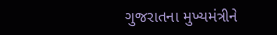ગુજરાતના મુખ્યમંત્રીને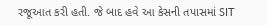રજૂઆત કરી હતી. જે બાદ હવે આ કેસની તપાસમાં SIT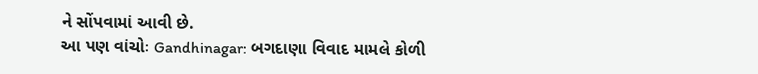ને સોંપવામાં આવી છે.
આ પણ વાંચોઃ Gandhinagar: બગદાણા વિવાદ મામલે કોળી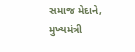સમાજ મેદાને, મુખ્યમંત્રી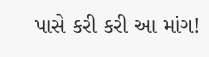પાસે કરી કરી આ માંગ!